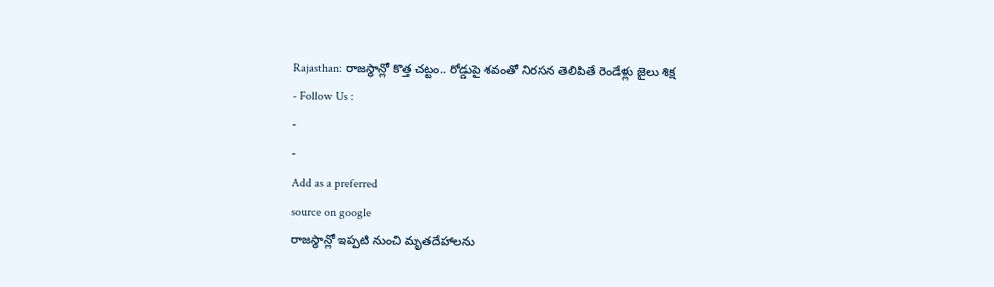Rajasthan: రాజస్థాన్లో కొత్త చట్టం.. రోడ్డుపై శవంతో నిరసన తెలిపితే రెండేళ్లు జైలు శిక్ష
- Follow Us :
-
-
Add as a preferred
source on google
రాజస్థాన్లో ఇప్పటి నుంచి మృతదేహాలను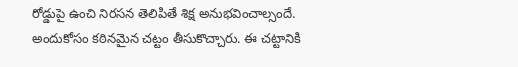రోడ్డుపై ఉంచి నిరసన తెలిపితే శిక్ష అనుభవించాల్సందే. అందుకోసం కఠినమైన చట్టం తీసుకొచ్చారు. ఈ చట్టానికి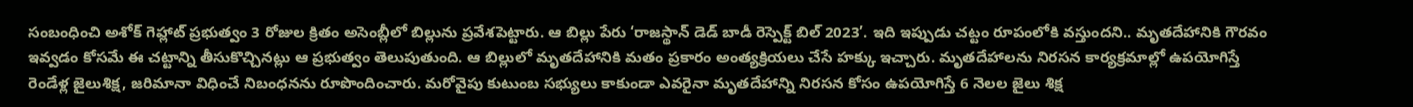సంబంధించి అశోక్ గెహ్లాట్ ప్రభుత్వం 3 రోజుల క్రితం అసెంబ్లీలో బిల్లును ప్రవేశపెట్టారు. ఆ బిల్లు పేరు ‘రాజస్థాన్ డెడ్ బాడీ రెస్పెక్ట్ బిల్ 2023’. ఇది ఇప్పుడు చట్టం రూపంలోకి వస్తుందని.. మృతదేహానికి గౌరవం ఇవ్వడం కోసమే ఈ చట్టాన్ని తీసుకొచ్చినట్లు ఆ ప్రభుత్వం తెలుపుతుంది. ఆ బిల్లులో మృతదేహానికి మతం ప్రకారం అంత్యక్రియలు చేసే హక్కు ఇచ్చారు. మృతదేహాలను నిరసన కార్యక్రమాల్లో ఉపయోగిస్తే రెండేళ్ల జైలుశిక్ష, జరిమానా విధించే నిబంధనను రూపొందించారు. మరోవైపు కుటుంబ సభ్యులు కాకుండా ఎవరైనా మృతదేహాన్ని నిరసన కోసం ఉపయోగిస్తే 6 నెలల జైలు శిక్ష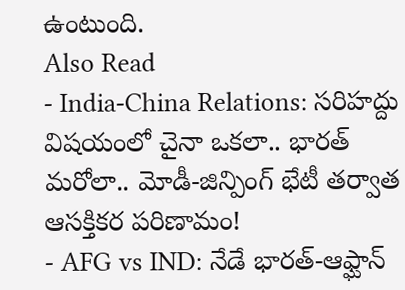ఉంటుంది.
Also Read
- India-China Relations: సరిహద్దు విషయంలో చైనా ఒకలా.. భారత్ మరోలా.. మోడీ-జిన్పింగ్ భేటీ తర్వాత ఆసక్తికర పరిణామం!
- AFG vs IND: నేడే భారత్-ఆఫ్ఘాన్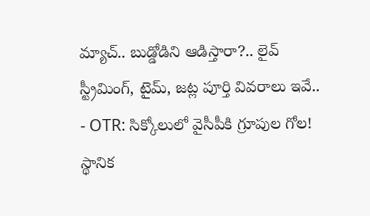మ్యాచ్.. బుడ్డోడిని ఆడిస్తారా?.. లైవ్ స్ట్రీమింగ్, టైమ్, జట్ల పూర్తి వివరాలు ఇవే..
- OTR: సిక్కోలులో వైసీపీకి గ్రూపుల గోల! స్థానిక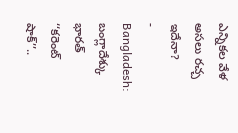ఎన్నికల వేళ అసలు రచ్చ ఇదేనా?
- Bangladesh: బంగ్లాదేశ్కు భారత్ ‘‘కరెంట్ షాక్’’..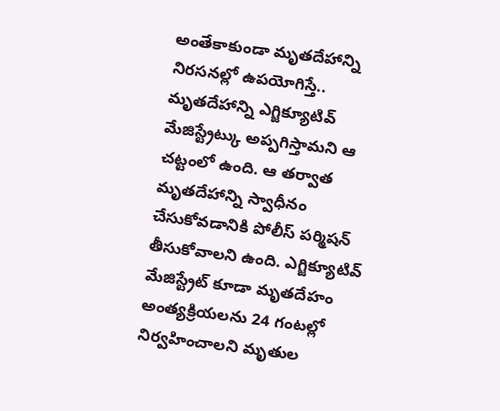అంతేకాకుండా మృతదేహాన్ని నిరసనల్లో ఉపయోగిస్తే.. మృతదేహాన్ని ఎగ్జిక్యూటివ్ మేజిస్ట్రేట్కు అప్పగిస్తామని ఆ చట్టంలో ఉంది. ఆ తర్వాత మృతదేహాన్ని స్వాధీనం చేసుకోవడానికి పోలీస్ పర్మిషన్ తీసుకోవాలని ఉంది. ఎగ్జిక్యూటివ్ మేజిస్ట్రేట్ కూడా మృతదేహం అంత్యక్రియలను 24 గంటల్లో నిర్వహించాలని మృతుల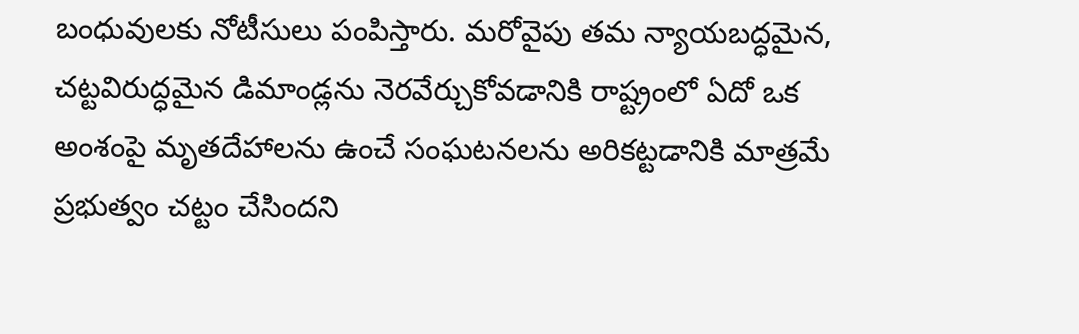బంధువులకు నోటీసులు పంపిస్తారు. మరోవైపు తమ న్యాయబద్ధమైన, చట్టవిరుద్ధమైన డిమాండ్లను నెరవేర్చుకోవడానికి రాష్ట్రంలో ఏదో ఒక అంశంపై మృతదేహాలను ఉంచే సంఘటనలను అరికట్టడానికి మాత్రమే ప్రభుత్వం చట్టం చేసిందని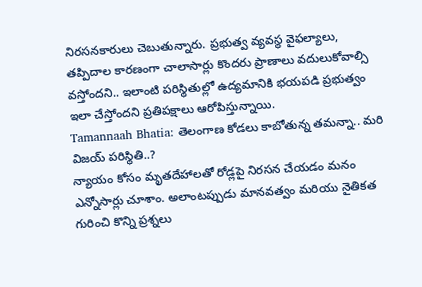నిరసనకారులు చెబుతున్నారు. ప్రభుత్వ వ్యవస్థ వైఫల్యాలు, తప్పిదాల కారణంగా చాలాసార్లు కొందరు ప్రాణాలు వదులుకోవాల్సి వస్తోందని.. ఇలాంటి పరిస్థితుల్లో ఉద్యమానికి భయపడి ప్రభుత్వం ఇలా చేస్తోందని ప్రతిపక్షాలు ఆరోపిస్తున్నాయి.
Tamannaah Bhatia: తెలంగాణ కోడలు కాబోతున్న తమన్నా.. మరి విజయ్ పరిస్థితి..?
న్యాయం కోసం మృతదేహాలతో రోడ్లపై నిరసన చేయడం మనం ఎన్నోసార్లు చూశాం. అలాంటప్పుడు మానవత్వం మరియు నైతికత గురించి కొన్ని ప్రశ్నలు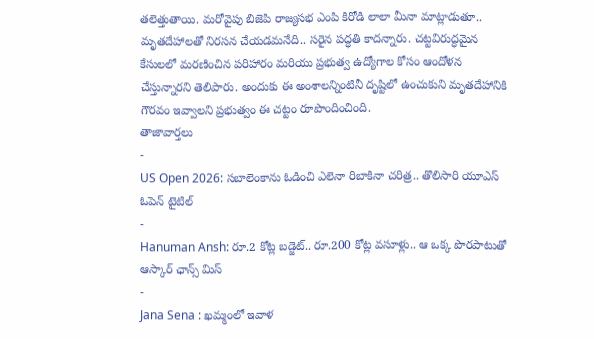తలెత్తుతాయి. మరోవైపు బిజెపి రాజ్యసభ ఎంపి కిరోడి లాలా మీనా మాట్లాడుతూ.. మృతదేహాలతో నిరసన చేయడమనేది.. సరైన పద్ధతి కాదన్నారు. చట్టవిరుద్ధమైన కేసులలో మరణించిన పరిహారం మరియు ప్రభుత్వ ఉద్యోగాల కోసం ఆందోళన చేస్తున్నారని తెలిపారు. అందుకు ఈ అంశాలన్నింటినీ దృష్టిలో ఉంచుకుని మృతదేహానికి గౌరవం ఇవ్వాలని ప్రభుత్వం ఈ చట్టం రూపొందించింది.
తాజావార్తలు
-
US Open 2026: సబాలెంకాను ఓడించి ఎలెనా రిబాకినా చరిత్ర.. తొలిసారి యూఎస్ ఓపెన్ టైటిల్
-
Hanuman Ansh: రూ.2 కోట్ల బడ్జెట్.. రూ.200 కోట్ల వసూళ్లు.. ఆ ఒక్క పొరపాటుతో ఆస్కార్ ఛాన్స్ మిస్
-
Jana Sena : ఖమ్మంలో ఇవాళ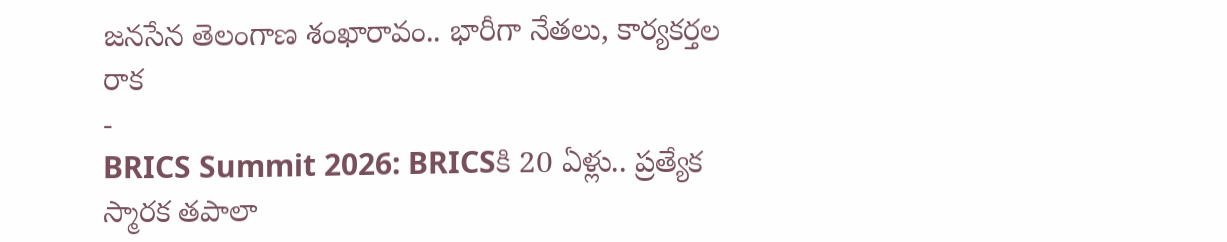జనసేన తెలంగాణ శంఖారావం.. భారీగా నేతలు, కార్యకర్తల రాక
-
BRICS Summit 2026: BRICSకి 20 ఏళ్లు.. ప్రత్యేక స్మారక తపాలా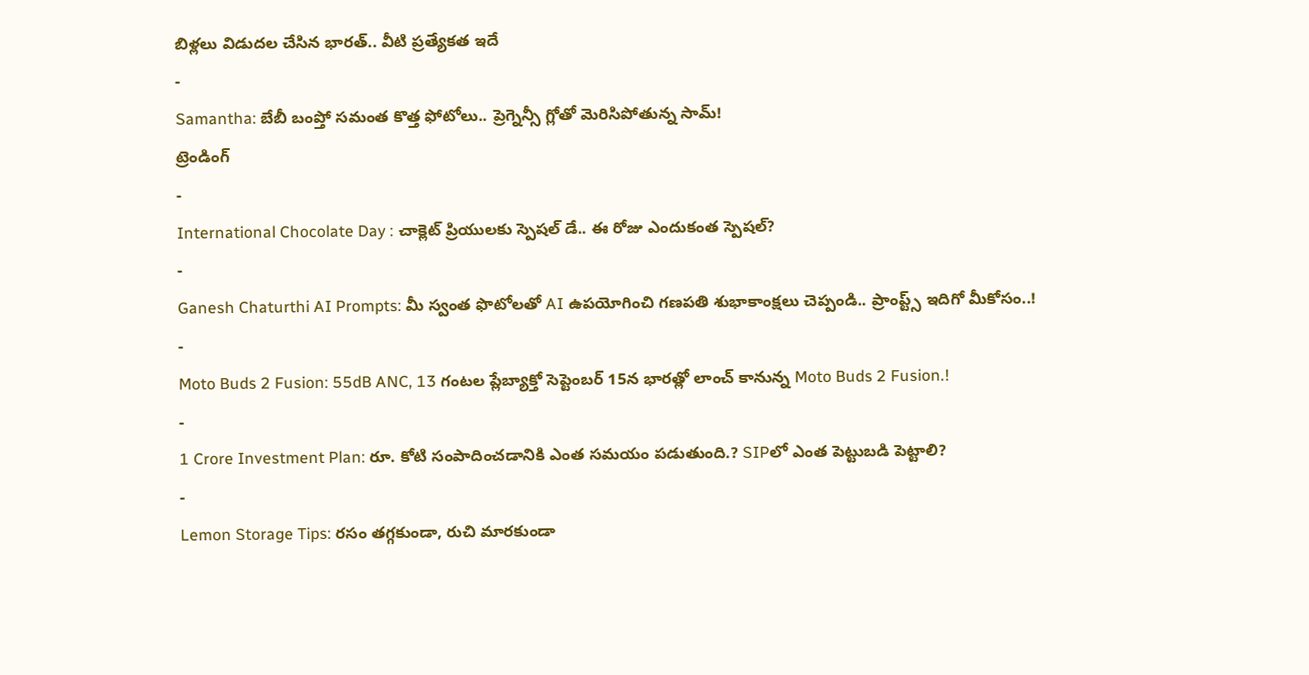బిళ్లలు విడుదల చేసిన భారత్.. వీటి ప్రత్యేకత ఇదే
-
Samantha: బేబీ బంప్తో సమంత కొత్త ఫోటోలు.. ప్రెగ్నెన్సీ గ్లోతో మెరిసిపోతున్న సామ్!
ట్రెండింగ్
-
International Chocolate Day : చాక్లెట్ ప్రియులకు స్పెషల్ డే.. ఈ రోజు ఎందుకంత స్పెషల్?
-
Ganesh Chaturthi AI Prompts: మీ స్వంత ఫొటోలతో AI ఉపయోగించి గణపతి శుభాకాంక్షలు చెప్పండి.. ప్రాంప్ట్స్ ఇదిగో మీకోసం..!
-
Moto Buds 2 Fusion: 55dB ANC, 13 గంటల ప్లేబ్యాక్తో సెప్టెంబర్ 15న భారత్లో లాంచ్ కానున్న Moto Buds 2 Fusion.!
-
1 Crore Investment Plan: రూ. కోటి సంపాదించడానికి ఎంత సమయం పడుతుంది.? SIPలో ఎంత పెట్టుబడి పెట్టాలి?
-
Lemon Storage Tips: రసం తగ్గకుండా, రుచి మారకుండా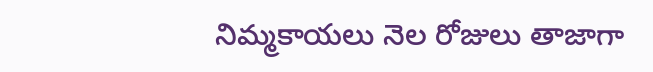నిమ్మకాయలు నెల రోజులు తాజాగా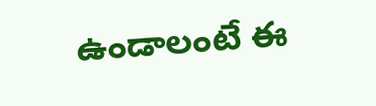ఉండాలంటే ఈ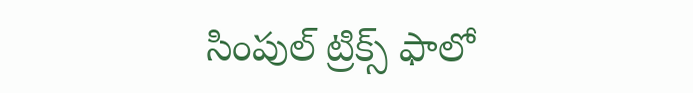సింపుల్ ట్రిక్స్ ఫాలో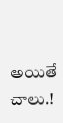అయితే చాలు.!